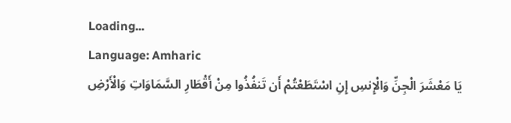Loading...
Language: Amharic
يَا مَعْشَرَ الْجِنِّ وَالْإِنسِ إِنِ اسْتَطَعْتُمْ أَن تَنفُذُوا مِنْ أَقْطَارِ السَّمَاوَاتِ وَالْأَرْضِ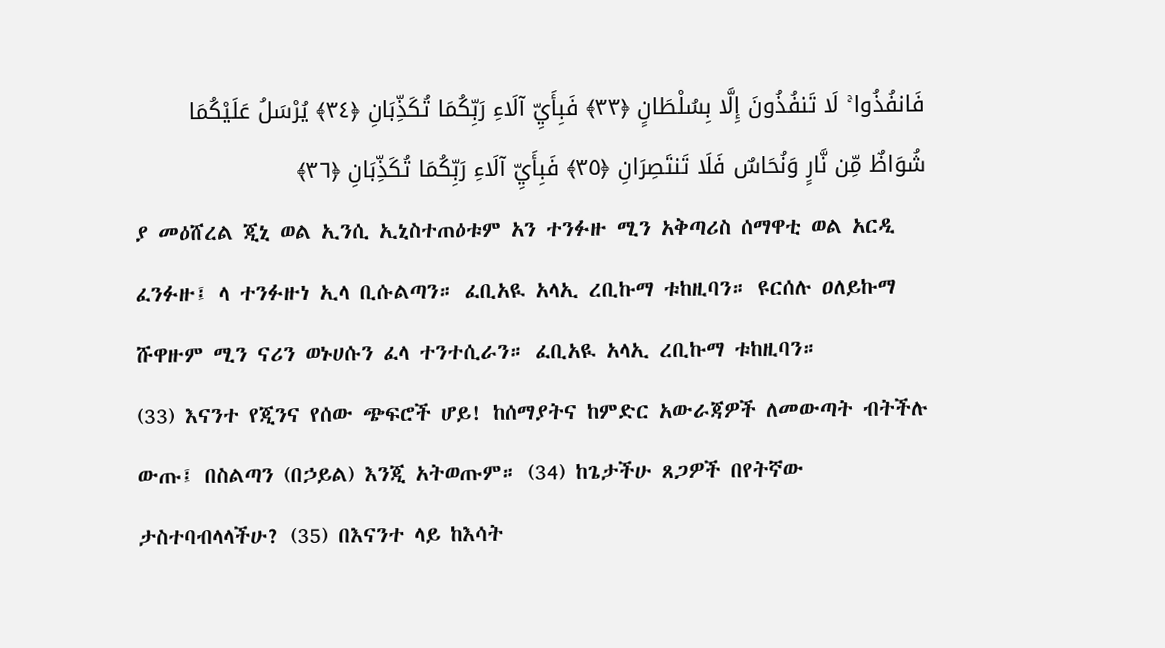فَانفُذُوا ۚ لَا تَنفُذُونَ إِلَّا بِسُلْطَانٍ ﴿٣٣﴾ فَبِأَيِّ آلَاءِ رَبِّكُمَا تُكَذِّبَانِ ﴿٣٤﴾ يُرْسَلُ عَلَيْكُمَا شُوَاظٌ مِّن نَّارٍ وَنُحَاسٌ فَلَا تَنتَصِرَانِ ﴿٣٥﴾ فَبِأَيِّ آلَاءِ رَبِّكُمَا تُكَذِّبَانِ ﴿٣٦﴾
ያ መዕሸረል ጂኒ ወል ኢንሲ ኢኒስተጠዕቱም አን ተንፉዙ ሚን አቅጣሪስ ሰማዋቲ ወል አርዲ ፈንፉዙ፤ ላ ተንፉዙነ ኢላ ቢሱልጣን። ፈቢአዪ አላኢ ረቢኩማ ቱከዚባን። ዩርሰሉ ዐለይኩማ ሹዋዙም ሚን ናሪን ወኑሀሱን ፈላ ተንተሲራን። ፈቢአዪ አላኢ ረቢኩማ ቱከዚባን።
(33) እናንተ የጂንና የሰው ጭፍሮች ሆይ! ከሰማያትና ከምድር አውራጃዎች ለመውጣት ብትችሉ ውጡ፤ በስልጣን (በኃይል) እንጂ አትወጡም። (34) ከጌታችሁ ጸጋዎች በየትኛው ታስተባብላላችሁ? (35) በእናንተ ላይ ከእሳት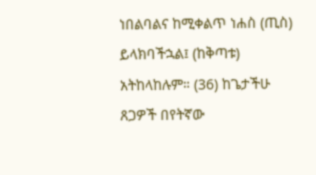ነበልባልና ከሚቀልጥ ነሐስ (ጢስ) ይላክባችኋል፤ (ከቅጣቱ) አትከላከሉም። (36) ከጌታችሁ ጸጋዎች በየትኛው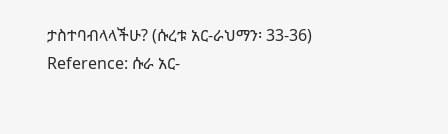ታስተባብላላችሁ? (ሱረቱ አር-ራህማን፡ 33-36)
Reference: ሱራ አር-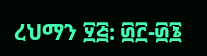ረህማን ፶፭: ፴፫-፴፮